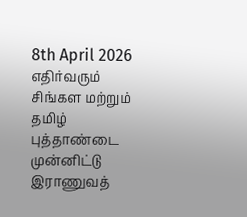8th April 2026
எதிர்வரும் சிங்கள மற்றும் தமிழ் புத்தாண்டை முன்னிட்டு இராணுவத்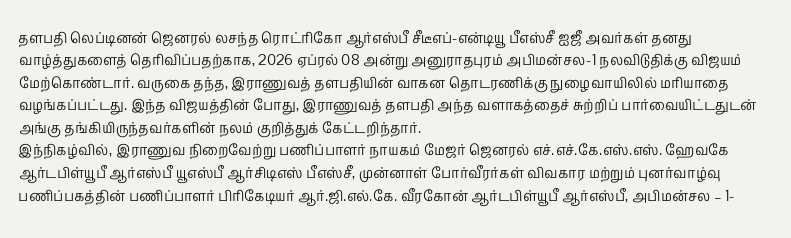தளபதி லெப்டினன் ஜெனரல் லசந்த ரொட்ரிகோ ஆர்எஸ்பீ சீடீஎப்-என்டியூ பீஎஸ்சீ ஐஜீ அவர்கள் தனது வாழ்த்துகளைத் தெரிவிப்பதற்காக, 2026 ஏப்ரல் 08 அன்று அனுராதபுரம் அபிமன்சல-1 நலவிடுதிக்கு விஜயம் மேற்கொண்டார். வருகை தந்த, இராணுவத் தளபதியின் வாகன தொடரணிக்கு நுழைவாயிலில் மரியாதை வழங்கப்பட்டது. இந்த விஜயத்தின் போது, இராணுவத் தளபதி அந்த வளாகத்தைச் சுற்றிப் பார்வையிட்டதுடன் அங்கு தங்கியிருந்தவர்களின் நலம் குறித்துக் கேட்டறிந்தார்.
இந்நிகழ்வில், இராணுவ நிறைவேற்று பணிப்பாளர் நாயகம் மேஜர் ஜெனரல் எச்.எச்.கே.எஸ்.எஸ். ஹேவகே ஆர்டபிள்யூபீ ஆர்எஸ்பீ யூஎஸ்பீ ஆர்சிடிஎஸ் பீஎஸ்சீ, முன்னாள் போர்வீரர்கள் விவகார மற்றும் புனர்வாழ்வு பணிப்பகத்தின் பணிப்பாளர் பிரிகேடியர் ஆர்.ஜி.எல்.கே. வீரகோன் ஆர்டபிள்யூபீ ஆர்எஸ்பீ, அபிமன்சல – 1-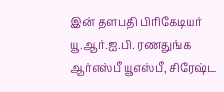இன் தளபதி பிரிகேடியர் யூ.ஆர்.ஐ.பி. ரணதுங்க ஆர்எஸ்பீ யூஎஸ்பீ, சிரேஷ்ட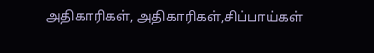அதிகாரிகள், அதிகாரிகள்,சிப்பாய்கள்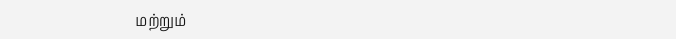மற்றும்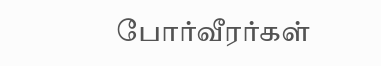போர்வீரர்கள்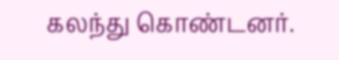கலந்து கொண்டனர்.